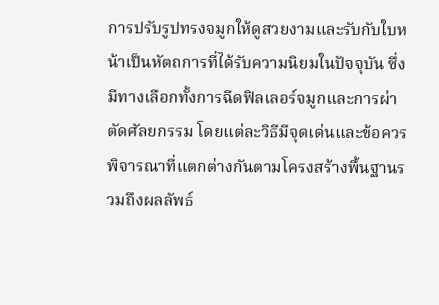การปรับรูปทรงจมูกให้ดูสวยงามและรับกับใบหน้าเป็นหัตถการที่ได้รับความนิยมในปัจจุบัน ซึ่งมีทางเลือกทั้งการฉีดฟิลเลอร์จมูกและการผ่าตัดศัลยกรรม โดยแต่ละวิธีมีจุดเด่นและข้อควรพิจารณาที่แตกต่างกันตามโครงสร้างพื้นฐานรวมถึงผลลัพธ์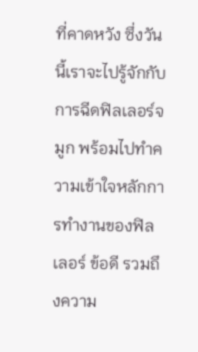ที่คาดหวัง ซึ่งวันนี้เราจะไปรู้จักกับการฉีดฟิลเลอร์จมูก พร้อมไปทำความเข้าใจหลักการทำงานของฟิลเลอร์ ข้อดี รวมถึงความ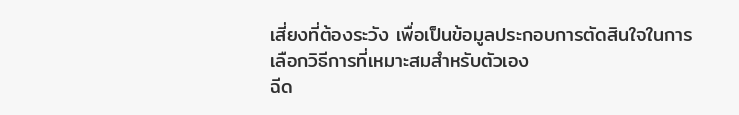เสี่ยงที่ต้องระวัง เพื่อเป็นข้อมูลประกอบการตัดสินใจในการเลือกวิธีการที่เหมาะสมสำหรับตัวเอง
ฉีด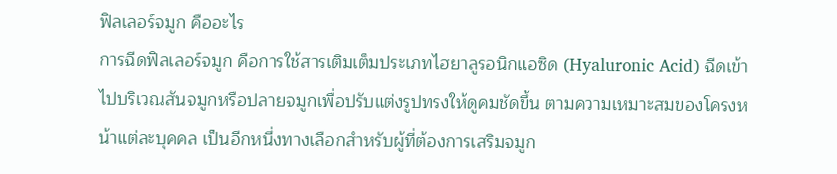ฟิลเลอร์จมูก คืออะไร
การฉีดฟิลเลอร์จมูก คือการใช้สารเติมเต็มประเภทไฮยาลูรอนิกแอซิด (Hyaluronic Acid) ฉีดเข้าไปบริเวณสันจมูกหรือปลายจมูกเพื่อปรับแต่งรูปทรงให้ดูคมชัดขึ้น ตามความเหมาะสมของโครงหน้าแต่ละบุคคล เป็นอีกหนึ่งทางเลือกสำหรับผู้ที่ต้องการเสริมจมูก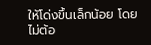ให้โด่งขึ้นเล็กน้อย โดยไม่ต้อ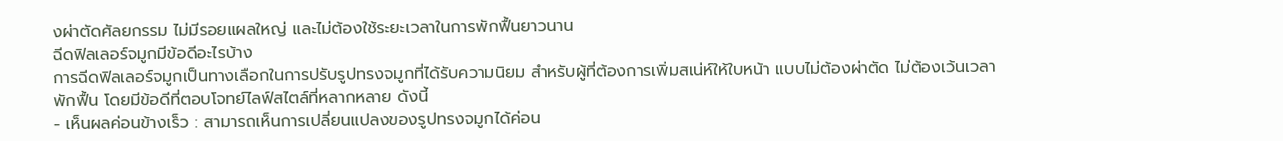งผ่าตัดศัลยกรรม ไม่มีรอยแผลใหญ่ และไม่ต้องใช้ระยะเวลาในการพักฟื้นยาวนาน
ฉีดฟิลเลอร์จมูกมีข้อดีอะไรบ้าง
การฉีดฟิลเลอร์จมูกเป็นทางเลือกในการปรับรูปทรงจมูกที่ได้รับความนิยม สำหรับผู้ที่ต้องการเพิ่มสเน่ห์ให้ใบหน้า แบบไม่ต้องผ่าตัด ไม่ต้องเว้นเวลาพักฟื้น โดยมีข้อดีที่ตอบโจทย์ไลฟ์สไตล์ที่หลากหลาย ดังนี้
- เห็นผลค่อนข้างเร็ว : สามารถเห็นการเปลี่ยนแปลงของรูปทรงจมูกได้ค่อน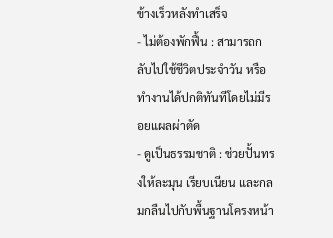ข้างเร็วหลังทำเสร็จ
- ไม่ต้องพักฟื้น : สามารถกลับไปใช้ชีวิตประจำวัน หรือทำงานได้ปกติทันทีโดยไม่มีรอยแผลผ่าตัด
- ดูเป็นธรรมชาติ : ช่วยปั้นทรงให้ละมุน เรียบเนียน และกลมกลืนไปกับพื้นฐานโครงหน้า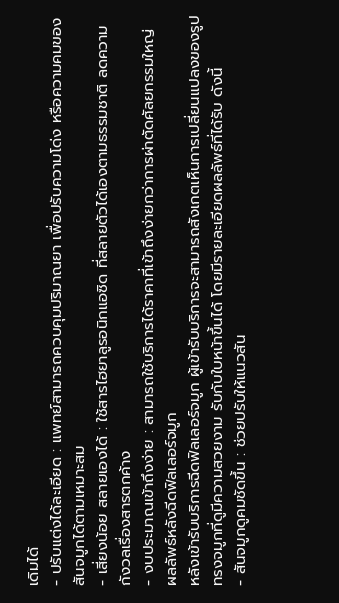เดิมได้
- ปรับแต่งได้ละเอียด : แพทย์สามารถควบคุมปริมาณยา เพื่อปรับความโด่ง หรือความคมของสันจมูกได้ตามเหมาะสม
- เสี่ยงน้อย สลายเองได้ : ใช้สารไฮยาลูรอนิกแอซิด ที่สลายตัวได้เองตามธรรมชาติ ลดความกังวลเรื่องสารตกค้าง
- งบประมาณเข้าถึงง่าย : สามารถใช้บริการได้ราคาที่เข้าถึงง่ายกว่าการผ่าตัดศัลยกรรมใหญ่
ผลลัพธ์หลังฉีดฟิลเลอร์จมูก
หลังเข้ารับบริการฉีดฟิลเลอร์จมูก ผู้เข้ารับบริการจะสามารถสังเกตเห็นการเปลี่ยนแปลงของรูปทรงจมูกที่ดูมีความสวยงาม รับกับใบหน้าขึ้นได้ โดยมีรายละเอียดผลลัพธ์ที่ได้รับ ดังนี้
- สันจมูกดูคมชัดขึ้น : ช่วยปรับให้แนวสัน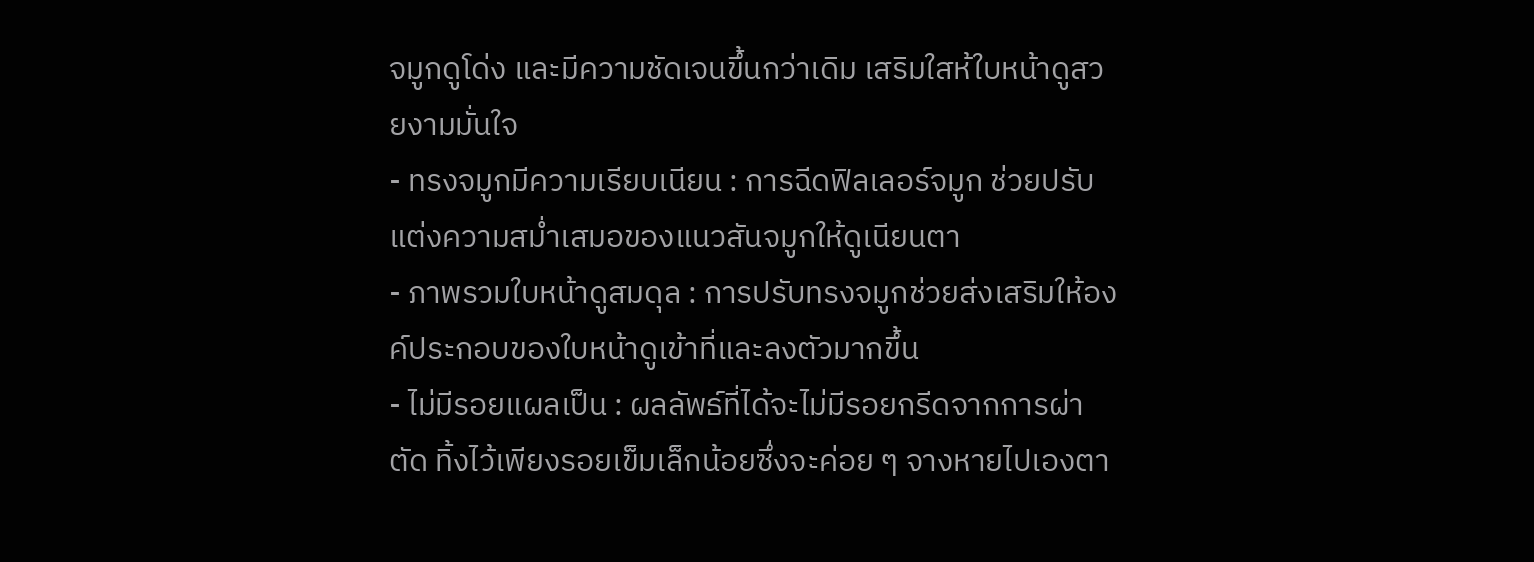จมูกดูโด่ง และมีความชัดเจนขึ้นกว่าเดิม เสริมใสห้ใบหน้าดูสวยงามมั่นใจ
- ทรงจมูกมีความเรียบเนียน : การฉีดฟิลเลอร์จมูก ช่วยปรับแต่งความสม่ำเสมอของแนวสันจมูกให้ดูเนียนตา
- ภาพรวมใบหน้าดูสมดุล : การปรับทรงจมูกช่วยส่งเสริมให้องค์ประกอบของใบหน้าดูเข้าที่และลงตัวมากขึ้น
- ไม่มีรอยแผลเป็น : ผลลัพธ์ที่ได้จะไม่มีรอยกรีดจากการผ่าตัด ทิ้งไว้เพียงรอยเข็มเล็กน้อยซึ่งจะค่อย ๆ จางหายไปเองตา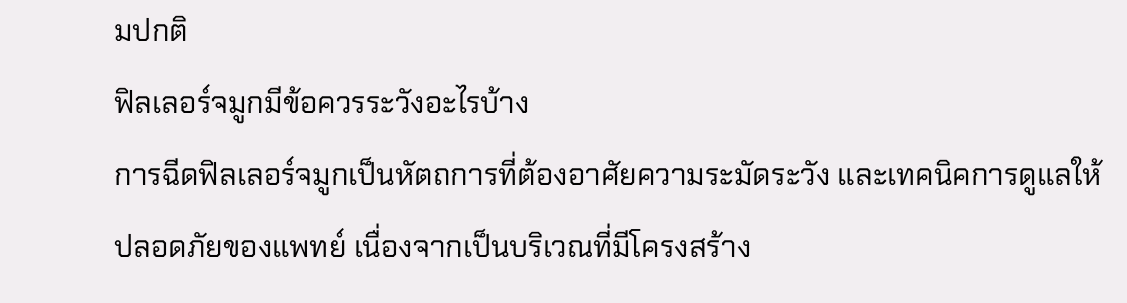มปกติ
ฟิลเลอร์จมูกมีข้อควรระวังอะไรบ้าง
การฉีดฟิลเลอร์จมูกเป็นหัตถการที่ต้องอาศัยความระมัดระวัง และเทคนิคการดูแลให้ปลอดภัยของแพทย์ เนื่องจากเป็นบริเวณที่มีโครงสร้าง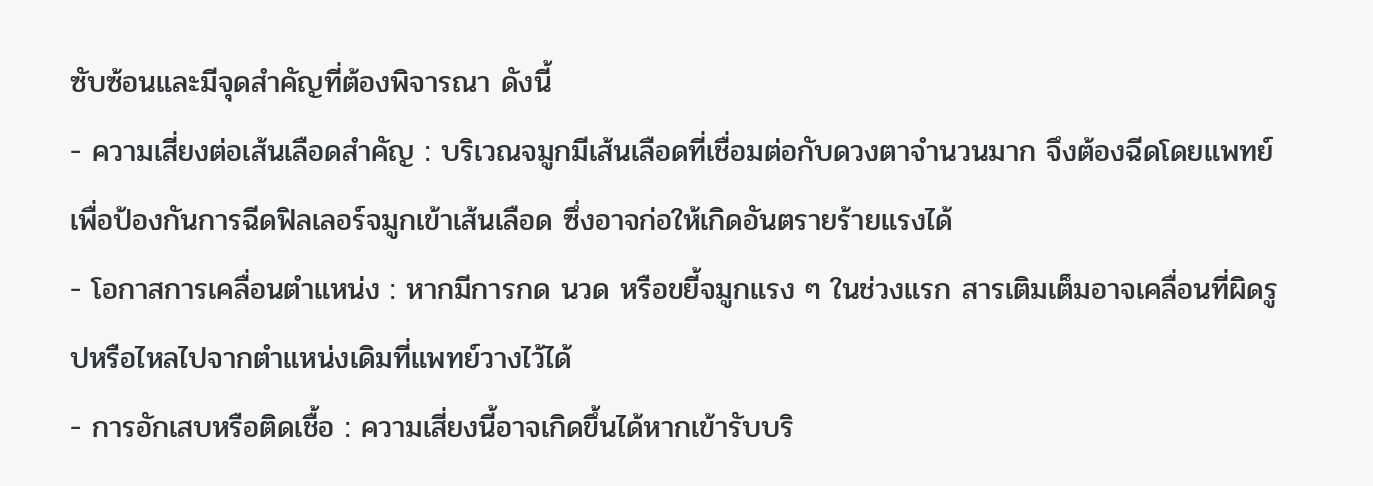ซับซ้อนและมีจุดสำคัญที่ต้องพิจารณา ดังนี้
- ความเสี่ยงต่อเส้นเลือดสำคัญ : บริเวณจมูกมีเส้นเลือดที่เชื่อมต่อกับดวงตาจำนวนมาก จึงต้องฉีดโดยแพทย์ เพื่อป้องกันการฉีดฟิลเลอร์จมูกเข้าเส้นเลือด ซึ่งอาจก่อให้เกิดอันตรายร้ายแรงได้
- โอกาสการเคลื่อนตำแหน่ง : หากมีการกด นวด หรือขยี้จมูกแรง ๆ ในช่วงแรก สารเติมเต็มอาจเคลื่อนที่ผิดรูปหรือไหลไปจากตำแหน่งเดิมที่แพทย์วางไว้ได้
- การอักเสบหรือติดเชื้อ : ความเสี่ยงนี้อาจเกิดขึ้นได้หากเข้ารับบริ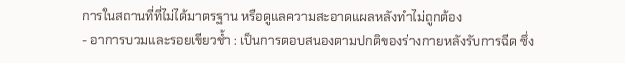การในสถานที่ที่ไม่ได้มาตรฐาน หรือดูแลความสะอาดแผลหลังทำไม่ถูกต้อง
- อาการบวมและรอยเขียวช้ำ : เป็นการตอบสนองตามปกติของร่างกายหลังรับการฉีด ซึ่ง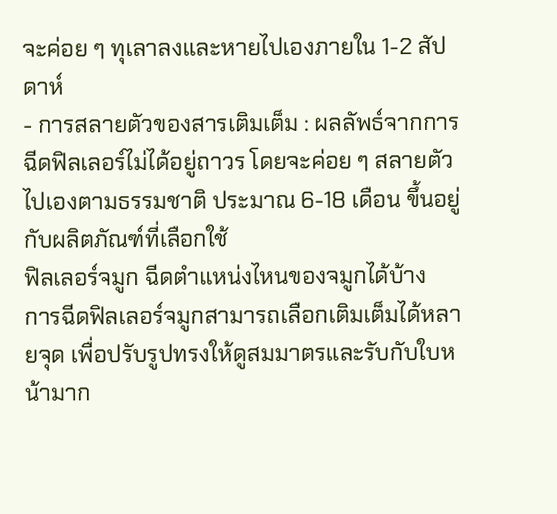จะค่อย ๆ ทุเลาลงและหายไปเองภายใน 1-2 สัปดาห์
- การสลายตัวของสารเติมเต็ม : ผลลัพธ์จากการฉีดฟิลเลอร์ไม่ได้อยู่ถาวร โดยจะค่อย ๆ สลายตัวไปเองตามธรรมชาติ ประมาณ 6-18 เดือน ขึ้นอยู่กับผลิตภัณฑ์ที่เลือกใช้
ฟิลเลอร์จมูก ฉีดตำแหน่งไหนของจมูกได้บ้าง
การฉีดฟิลเลอร์จมูกสามารถเลือกเติมเต็มได้หลายจุด เพื่อปรับรูปทรงให้ดูสมมาตรและรับกับใบหน้ามาก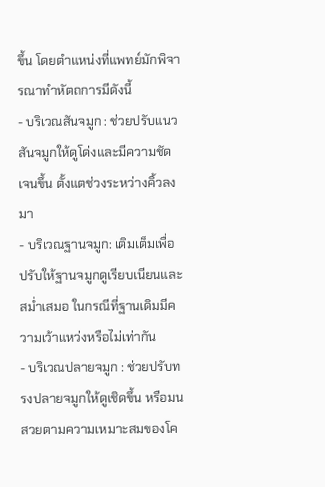ขึ้น โดยตำแหน่งที่แพทย์มักพิจารณาทำหัตถการมีดังนี้
- บริเวณสันจมูก : ช่วยปรับแนวสันจมูกให้ดูโด่งและมีความชัดเจนขึ้น ตั้งแตช่วงระหว่างคิ้วลงมา
- บริเวณฐานจมูก: เติมเต็มเพื่อปรับให้ฐานจมูกดูเรียบเนียนและสม่ำเสมอ ในกรณีที่ฐานเดิมมีความเว้าแหว่งหรือไม่เท่ากัน
- บริเวณปลายจมูก : ช่วยปรับทรงปลายจมูกให้ดูเชิดขึ้น หรือมนสวยตามความเหมาะสมของโค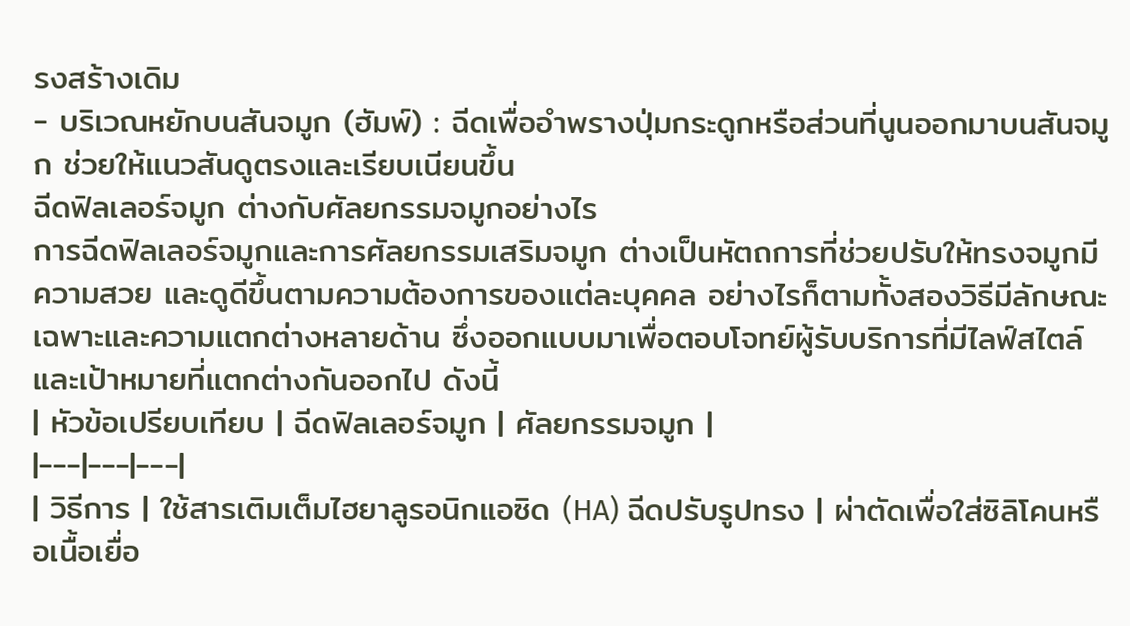รงสร้างเดิม
- บริเวณหยักบนสันจมูก (ฮัมพ์) : ฉีดเพื่ออำพรางปุ่มกระดูกหรือส่วนที่นูนออกมาบนสันจมูก ช่วยให้แนวสันดูตรงและเรียบเนียนขึ้น
ฉีดฟิลเลอร์จมูก ต่างกับศัลยกรรมจมูกอย่างไร
การฉีดฟิลเลอร์จมูกและการศัลยกรรมเสริมจมูก ต่างเป็นหัตถการที่ช่วยปรับให้ทรงจมูกมีความสวย และดูดีขึ้นตามความต้องการของแต่ละบุคคล อย่างไรก็ตามทั้งสองวิธีมีลักษณะเฉพาะและความแตกต่างหลายด้าน ซึ่งออกแบบมาเพื่อตอบโจทย์ผู้รับบริการที่มีไลฟ์สไตล์และเป้าหมายที่แตกต่างกันออกไป ดังนี้
| หัวข้อเปรียบเทียบ | ฉีดฟิลเลอร์จมูก | ศัลยกรรมจมูก |
|---|---|---|
| วิธีการ | ใช้สารเติมเต็มไฮยาลูรอนิกแอซิด (HA) ฉีดปรับรูปทรง | ผ่าตัดเพื่อใส่ซิลิโคนหรือเนื้อเยื่อ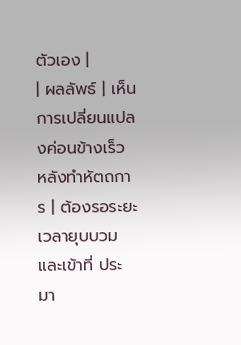ตัวเอง |
| ผลลัพธ์ | เห็นการเปลี่ยนแปลงค่อนข้างเร็ว หลังทำหัตถการ | ต้องรอระยะเวลายุบบวมและเข้าที่ ประมา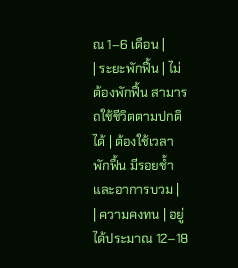ณ 1–6 เดือน |
| ระยะพักฟื้น | ไม่ต้องพักฟื้น สามารถใช้ชีวิตตามปกติได้ | ต้องใช้เวลาพักฟื้น มีรอยช้ำและอาการบวม |
| ความคงทน | อยู่ได้ประมาณ 12–18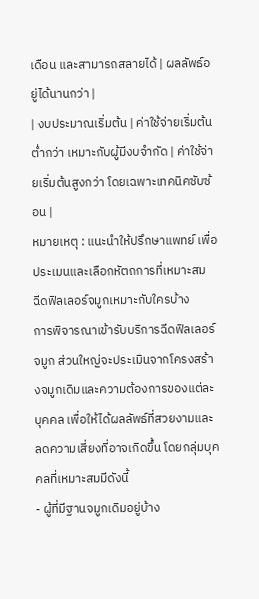เดือน และสามารถสลายได้ | ผลลัพธ์อยู่ได้นานกว่า |
| งบประมาณเริ่มต้น | ค่าใช้จ่ายเริ่มต้นต่ำกว่า เหมาะกับผู้มีงบจำกัด | ค่าใช้จ่ายเริ่มต้นสูงกว่า โดยเฉพาะเทคนิคซับซ้อน |
หมายเหตุ : แนะนำให้ปรึกษาแพทย์ เพื่อประเมนและเลือกหัตถการที่เหมาะสม
ฉีดฟิลเลอร์จมูกเหมาะกับใครบ้าง
การพิจารณาเข้ารับบริการฉีดฟิลเลอร์จมูก ส่วนใหญ่จะประเมินจากโครงสร้างจมูกเดิมและความต้องการของแต่ละบุคคล เพื่อให้ได้ผลลัพธ์ที่สวยงามและลดความเสี่ยงที่อาจเกิดขึ้น โดยกลุ่มบุคคลที่เหมาะสมมีดังนี้
- ผู้ที่มีฐานจมูกเดิมอยู่บ้าง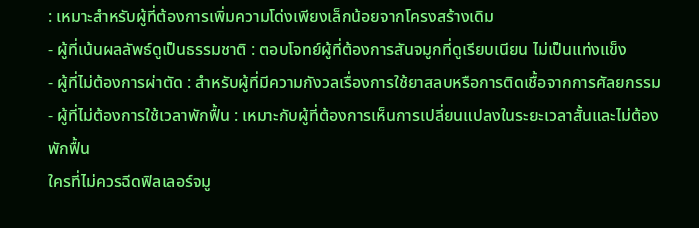: เหมาะสำหรับผู้ที่ต้องการเพิ่มความโด่งเพียงเล็กน้อยจากโครงสร้างเดิม
- ผู้ที่เน้นผลลัพธ์ดูเป็นธรรมชาติ : ตอบโจทย์ผู้ที่ต้องการสันจมูกที่ดูเรียบเนียน ไม่เป็นแท่งแข็ง
- ผู้ที่ไม่ต้องการผ่าตัด : สำหรับผู้ที่มีความกังวลเรื่องการใช้ยาสลบหรือการติดเชื้อจากการศัลยกรรม
- ผู้ที่ไม่ต้องการใช้เวลาพักฟื้น : เหมาะกับผู้ที่ต้องการเห็นการเปลี่ยนแปลงในระยะเวลาสั้นและไม่ต้องพักฟื้น
ใครที่ไม่ควรฉีดฟิลเลอร์จมู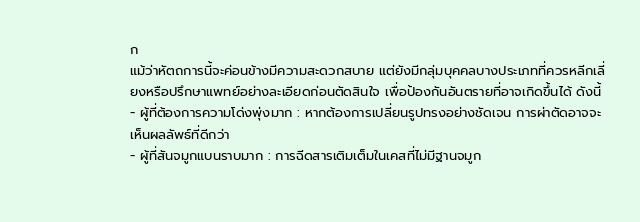ก
แม้ว่าหัตถการนี้จะค่อนข้างมีความสะดวกสบาย แต่ยังมีกลุ่มบุคคลบางประเภทที่ควรหลีกเลี่ยงหรือปรึกษาแพทย์อย่างละเอียดก่อนตัดสินใจ เพื่อป้องกันอันตรายที่อาจเกิดขึ้นได้ ดังนี้
- ผู้ที่ต้องการความโด่งพุ่งมาก : หากต้องการเปลี่ยนรูปทรงอย่างชัดเจน การผ่าตัดอาจจะเห็นผลลัพธ์ที่ดีกว่า
- ผู้ที่สันจมูกแบนราบมาก : การฉีดสารเติมเต็มในเคสที่ไม่มีฐานจมูก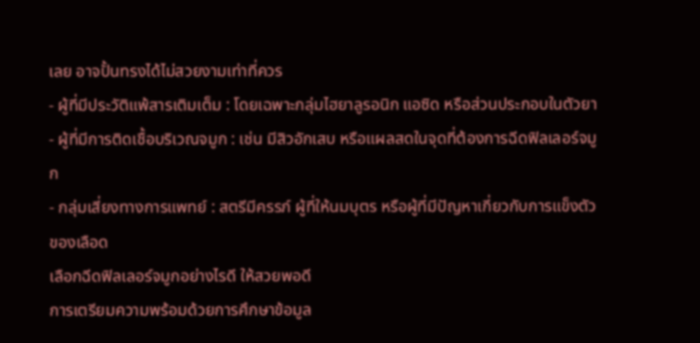เลย อาจปั้นทรงได้ไม่สวยงามเท่าที่ควร
- ผู้ที่มีประวัติแพ้สารเติมเต็ม : โดยเฉพาะกลุ่มไฮยาลูรอนิก แอซิด หรือส่วนประกอบในตัวยา
- ผู้ที่มีการติดเชื้อบริเวณจมูก : เช่น มีสิวอักเสบ หรือแผลสดในจุดที่ต้องการฉีดฟิลเลอร์จมูก
- กลุ่มเสี่ยงทางการแพทย์ : สตรีมีครรภ์ ผู้ที่ให้นมบุตร หรือผู้ที่มีปัญหาเกี่ยวกับการแข็งตัวของเลือด
เลือกฉีดฟิลเลอร์จมูกอย่างไรดี ให้สวยพอดี
การเตรียมความพร้อมด้วยการศึกษาข้อมูล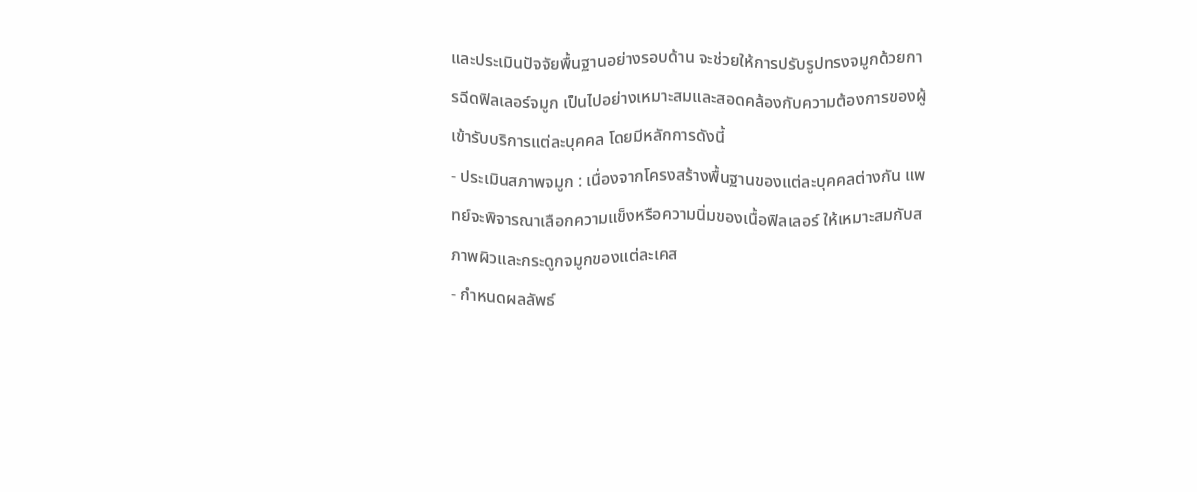และประเมินปัจจัยพื้นฐานอย่างรอบด้าน จะช่วยให้การปรับรูปทรงจมูกด้วยการฉีดฟิลเลอร์จมูก เป็นไปอย่างเหมาะสมและสอดคล้องกับความต้องการของผู้เข้ารับบริการแต่ละบุคคล โดยมีหลักการดังนี้
- ประเมินสภาพจมูก : เนื่องจากโครงสร้างพื้นฐานของแต่ละบุคคลต่างกัน แพทย์จะพิจารณาเลือกความแข็งหรือความนิ่มของเนื้อฟิลเลอร์ ให้เหมาะสมกับสภาพผิวและกระดูกจมูกของแต่ละเคส
- กำหนดผลลัพธ์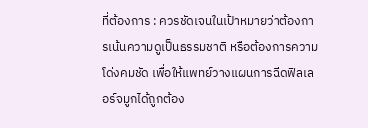ที่ต้องการ : ควรชัดเจนในเป้าหมายว่าต้องการเน้นความดูเป็นธรรมชาติ หรือต้องการความโด่งคมชัด เพื่อให้แพทย์วางแผนการฉีดฟิลเลอร์จมูกได้ถูกต้อง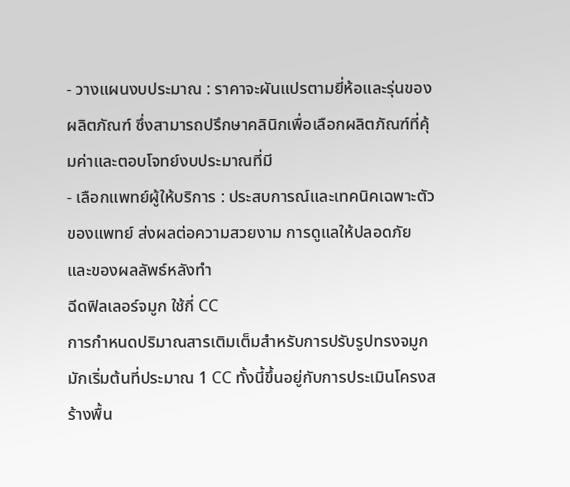- วางแผนงบประมาณ : ราคาจะผันแปรตามยี่ห้อและรุ่นของผลิตภัณฑ์ ซึ่งสามารถปรึกษาคลินิกเพื่อเลือกผลิตภัณฑ์ที่คุ้มค่าและตอบโจทย์งบประมาณที่มี
- เลือกแพทย์ผู้ให้บริการ : ประสบการณ์และเทคนิคเฉพาะตัวของแพทย์ ส่งผลต่อความสวยงาม การดูแลให้ปลอดภัย และของผลลัพธ์หลังทำ
ฉีดฟิลเลอร์จมูก ใช้กี่ CC
การกำหนดปริมาณสารเติมเต็มสำหรับการปรับรูปทรงจมูกมักเริ่มต้นที่ประมาณ 1 CC ทั้งนี้ขึ้นอยู่กับการประเมินโครงสร้างพื้น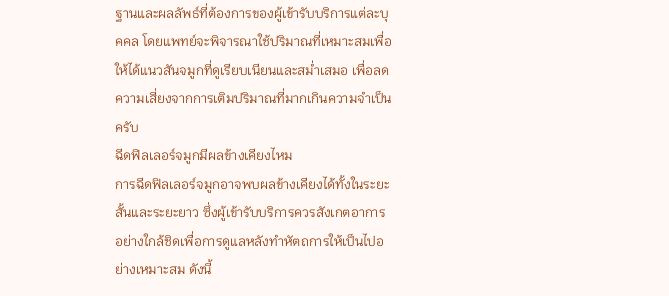ฐานและผลลัพธ์ที่ต้องการของผู้เข้ารับบริการแต่ละบุคคล โดยแพทย์จะพิจารณาใช้ปริมาณที่เหมาะสมเพื่อให้ได้แนวสันจมูกที่ดูเรียบเนียนและสม่ำเสมอ เพื่อลดความเสี่ยงจากการเติมปริมาณที่มากเกินความจำเป็นครับ
ฉีดฟิลเลอร์จมูกมีผลข้างเคียงไหม
การฉีดฟิลเลอร์จมูกอาจพบผลข้างเคียงได้ทั้งในระยะสั้นและระยะยาว ซึ่งผู้เข้ารับบริการควรสังเกตอาการอย่างใกล้ชิดเพื่อการดูแลหลังทำหัตถการให้เป็นไปอย่างเหมาะสม ดังนี้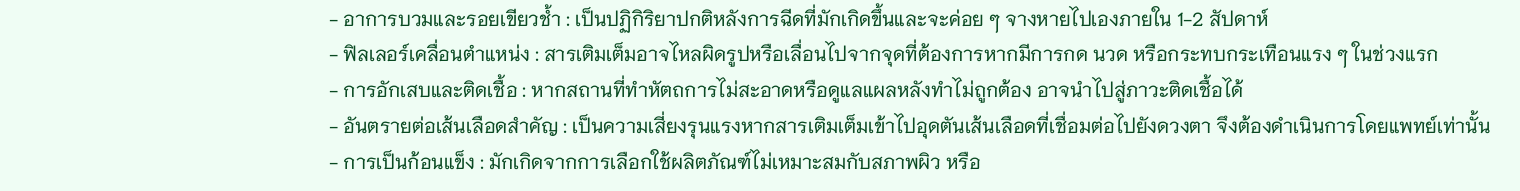- อาการบวมและรอยเขียวช้ำ : เป็นปฏิกิริยาปกติหลังการฉีดที่มักเกิดขึ้นและจะค่อย ๆ จางหายไปเองภายใน 1-2 สัปดาห์
- ฟิลเลอร์เคลื่อนตำแหน่ง : สารเติมเต็มอาจไหลผิดรูปหรือเลื่อนไปจากจุดที่ต้องการหากมีการกด นวด หรือกระทบกระเทือนแรง ๆ ในช่วงแรก
- การอักเสบและติดเชื้อ : หากสถานที่ทำหัตถการไม่สะอาดหรือดูแลแผลหลังทำไม่ถูกต้อง อาจนำไปสู่ภาวะติดเชื้อได้
- อันตรายต่อเส้นเลือดสำคัญ : เป็นความเสี่ยงรุนแรงหากสารเติมเต็มเข้าไปอุดตันเส้นเลือดที่เชื่อมต่อไปยังดวงตา จึงต้องดำเนินการโดยแพทย์เท่านั้น
- การเป็นก้อนแข็ง : มักเกิดจากการเลือกใช้ผลิตภัณฑ์ไม่เหมาะสมกับสภาพผิว หรือ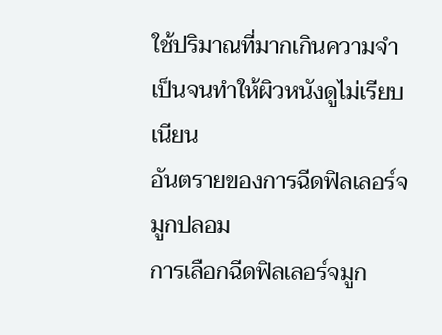ใช้ปริมาณที่มากเกินความจำเป็นจนทำให้ผิวหนังดูไม่เรียบเนียน
อันตรายของการฉีดฟิลเลอร์จมูกปลอม
การเลือกฉีดฟิลเลอร์จมูก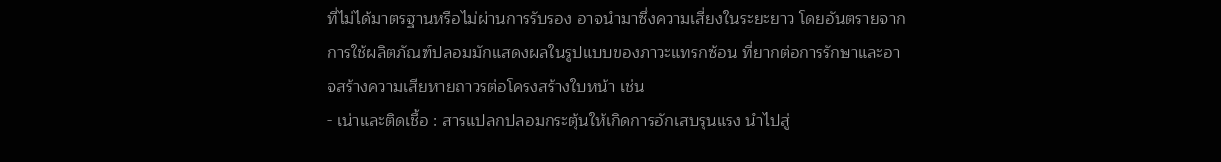ที่ไม่ได้มาตรฐานหรือไม่ผ่านการรับรอง อาจนำมาซึ่งความเสี่ยงในระยะยาว โดยอันตรายจากการใช้ผลิตภัณฑ์ปลอมมักแสดงผลในรูปแบบของภาวะแทรกซ้อน ที่ยากต่อการรักษาและอาจสร้างความเสียหายถาวรต่อโครงสร้างใบหน้า เช่น
- เน่าและติดเชื้อ : สารแปลกปลอมกระตุ้นให้เกิดการอักเสบรุนแรง นำไปสู่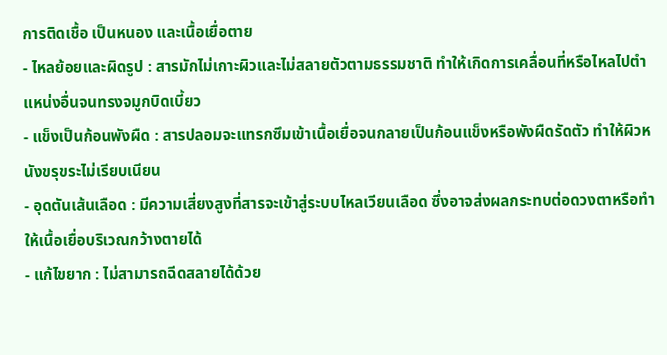การติดเชื้อ เป็นหนอง และเนื้อเยื่อตาย
- ไหลย้อยและผิดรูป : สารมักไม่เกาะผิวและไม่สลายตัวตามธรรมชาติ ทำให้เกิดการเคลื่อนที่หรือไหลไปตำแหน่งอื่นจนทรงจมูกบิดเบี้ยว
- แข็งเป็นก้อนพังผืด : สารปลอมจะแทรกซึมเข้าเนื้อเยื่อจนกลายเป็นก้อนแข็งหรือพังผืดรัดตัว ทำให้ผิวหนังขรุขระไม่เรียบเนียน
- อุดตันเส้นเลือด : มีความเสี่ยงสูงที่สารจะเข้าสู่ระบบไหลเวียนเลือด ซึ่งอาจส่งผลกระทบต่อดวงตาหรือทำให้เนื้อเยื่อบริเวณกว้างตายได้
- แก้ไขยาก : ไม่สามารถฉีดสลายได้ด้วย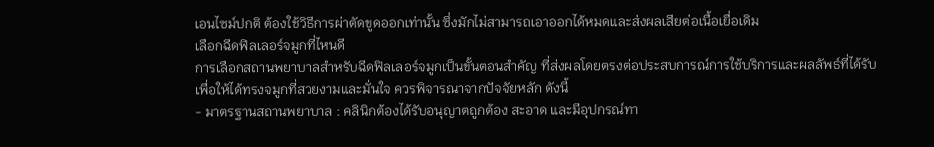เอนไซม์ปกติ ต้องใช้วิธีการผ่าตัดขูดออกเท่านั้น ซึ่งมักไม่สามารถเอาออกได้หมดและส่งผลเสียต่อเนื้อเยื่อเดิม
เลือกฉีดฟิลเลอร์จมูกที่ไหนดี
การเลือกสถานพยาบาลสำหรับฉีดฟิลเลอร์จมูกเป็นขั้นตอนสำคัญ ที่ส่งผลโดยตรงต่อประสบการณ์การใช้บริการและผลลัพธ์ที่ได้รับ เพื่อให้ได้ทรงจมูกที่สวยงามและมั่นใจ ควรพิจารณาจากปัจจัยหลัก ดังนี้
- มาตรฐานสถานพยาบาล : คลินิกต้องได้รับอนุญาตถูกต้อง สะอาด และมีอุปกรณ์ทา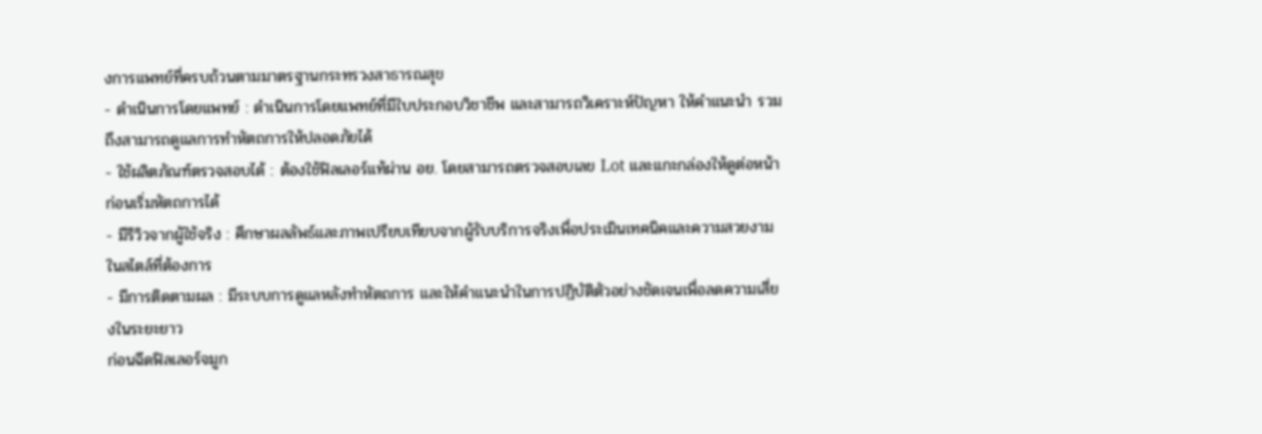งการแพทย์ที่ครบถ้วนตามมาตรฐานกระทรวงสาธารณสุข
- ดำเนินการโดยแพทย์ : ดำเนินการโดยแพทย์ที่มีใบประกอบวิชาชีพ และสามารถวิเคราะห์ปัญหา ให้คำแนะนำ รวมถึงสามารถดูแลการทำหัตถการให้ปลอดภัยได้
- ใช้ผลิตภัณฑ์ตรวจสอบได้ : ต้องใช้ฟิลเลอร์แท้ผ่าน อย. โดยสามารถตรวจสอบเลข Lot และแกะกล่องให้ดูต่อหน้าก่อนเริ่มหัตถการได้
- มีรีวิวจากผู้ใช้จริง : ศึกษาผลลัพธ์และภาพเปรียบเทียบจากผู้รับบริการจริงเพื่อประเมินเทคนิคและความสวยงามในสไตล์ที่ต้องการ
- มีการติดตามผล : มีระบบการดูแลหลังทำหัตถการ และให้คำแนะนำในการปฏิบัติตัวอย่างชัดเจนเพื่อลดความเสี่ยงในระยะยาว
ก่อนฉีดฟิลเลอร์จมูก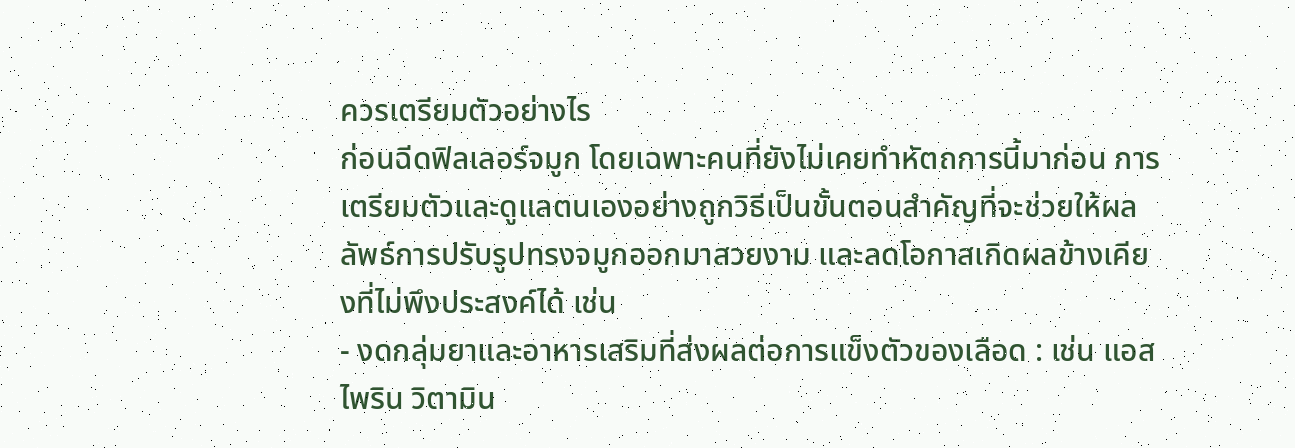ควรเตรียมตัวอย่างไร
ก่อนฉีดฟิลเลอร์จมูก โดยเฉพาะคนที่ยังไม่เคยทำหัตถการนี้มาก่อน การเตรียมตัวและดูแลตนเองอย่างถูกวิธีเป็นขั้นตอนสำคัญที่จะช่วยให้ผลลัพธ์การปรับรูปทรงจมูกออกมาสวยงาม และลดโอกาสเกิดผลข้างเคียงที่ไม่พึงประสงค์ได้ เช่น
- งดกลุ่มยาและอาหารเสริมที่ส่งผลต่อการแข็งตัวของเลือด : เช่น แอสไพริน วิตามิน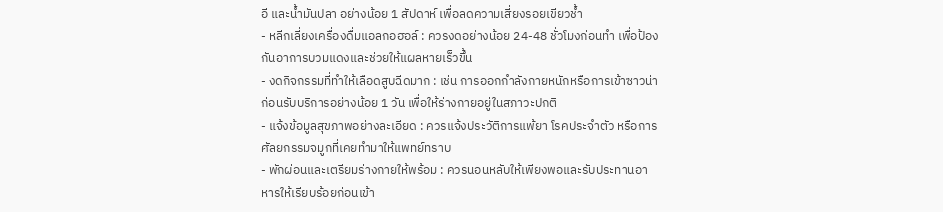อี และน้ำมันปลา อย่างน้อย 1 สัปดาห์ เพื่อลดความเสี่ยงรอยเขียวช้ำ
- หลีกเลี่ยงเครื่องดื่มแอลกอฮอล์ : ควรงดอย่างน้อย 24-48 ชั่วโมงก่อนทำ เพื่อป้องกันอาการบวมแดงและช่วยให้แผลหายเร็วขึ้น
- งดกิจกรรมที่ทำให้เลือดสูบฉีดมาก : เช่น การออกกำลังกายหนักหรือการเข้าซาวน่า ก่อนรับบริการอย่างน้อย 1 วัน เพื่อให้ร่างกายอยู่ในสภาวะปกติ
- แจ้งข้อมูลสุขภาพอย่างละเอียด : ควรแจ้งประวัติการแพ้ยา โรคประจำตัว หรือการศัลยกรรมจมูกที่เคยทำมาให้แพทย์ทราบ
- พักผ่อนและเตรียมร่างกายให้พร้อม : ควรนอนหลับให้เพียงพอและรับประทานอาหารให้เรียบร้อยก่อนเข้า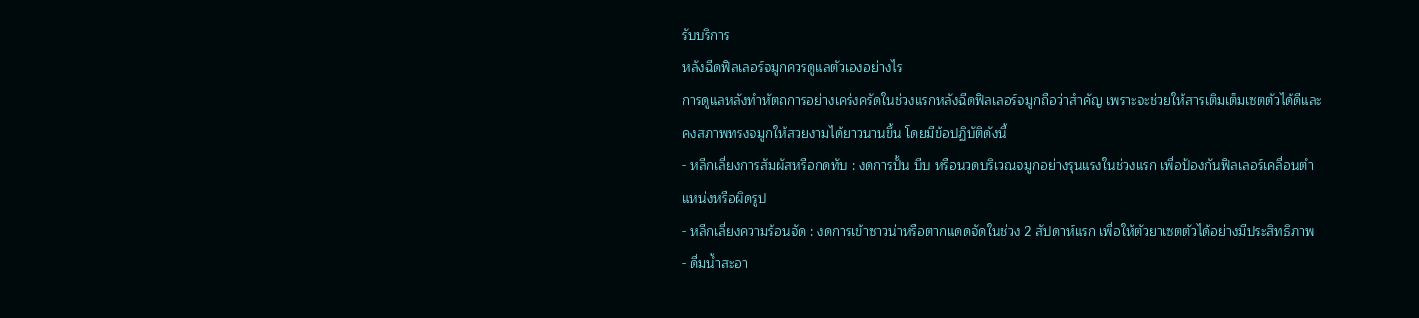รับบริการ
หลังฉีดฟิลเลอร์จมูกควรดูแลตัวเองอย่างไร
การดูแลหลังทำหัตถการอย่างเคร่งครัดในช่วงแรกหลังฉีดฟิลเลอร์จมูกถือว่าสำคัญ เพราะจะช่วยให้สารเติมเต็มเซตตัวได้ดีและคงสภาพทรงจมูกให้สวยงามได้ยาวนานขึ้น โดยมีข้อปฏิบัติดังนี้
- หลีกเลี่ยงการสัมผัสหรือกดทับ : งดการปั้น บีบ หรือนวดบริเวณจมูกอย่างรุนแรงในช่วงแรก เพื่อป้องกันฟิลเลอร์เคลื่อนตำแหน่งหรือผิดรูป
- หลีกเลี่ยงความร้อนจัด : งดการเข้าซาวน่าหรือตากแดดจัดในช่วง 2 สัปดาห์แรก เพื่อให้ตัวยาเซตตัวได้อย่างมีประสิทธิภาพ
- ดื่มน้ำสะอา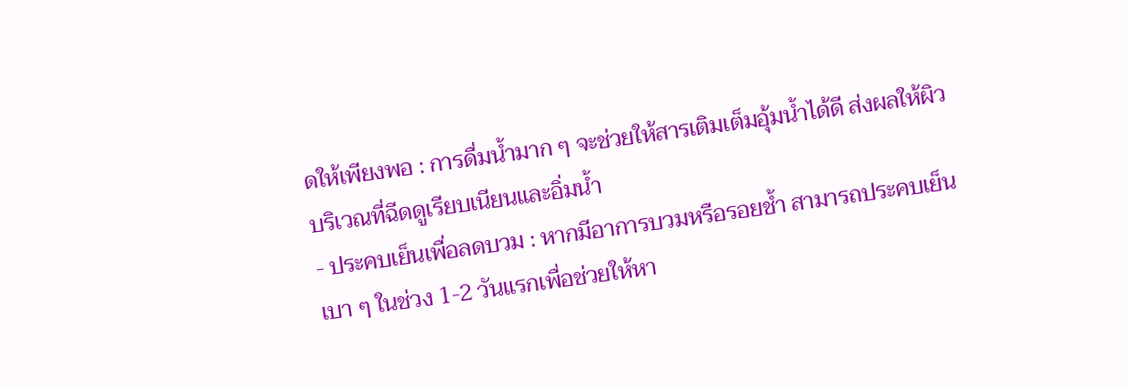ดให้เพียงพอ : การดื่มน้ำมาก ๆ จะช่วยให้สารเติมเต็มอุ้มน้ำได้ดี ส่งผลให้ผิวบริเวณที่ฉีดดูเรียบเนียนและอิ่มน้ำ
- ประคบเย็นเพื่อลดบวม : หากมีอาการบวมหรือรอยช้ำ สามารถประคบเย็นเบา ๆ ในช่วง 1-2 วันแรกเพื่อช่วยให้หา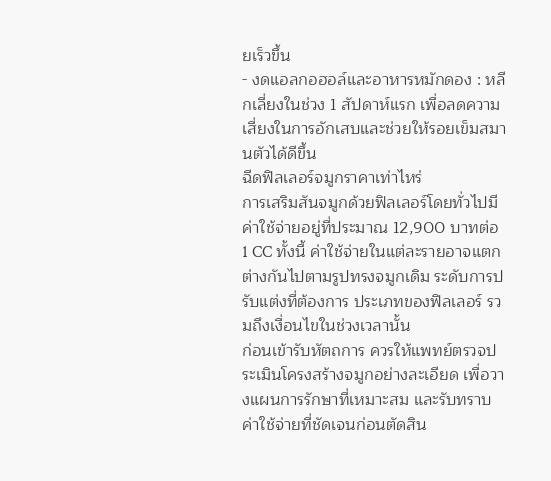ยเร็วขึ้น
- งดแอลกอฮอล์และอาหารหมักดอง : หลีกเลี่ยงในช่วง 1 สัปดาห์แรก เพื่อลดความเสี่ยงในการอักเสบและช่วยให้รอยเข็มสมานตัวได้ดีขึ้น
ฉีดฟิลเลอร์จมูกราคาเท่าไหร่
การเสริมสันจมูกด้วยฟิลเลอร์โดยทั่วไปมีค่าใช้จ่ายอยู่ที่ประมาณ 12,900 บาทต่อ 1 CC ทั้งนี้ ค่าใช้จ่ายในแต่ละรายอาจแตกต่างกันไปตามรูปทรงจมูกเดิม ระดับการปรับแต่งที่ต้องการ ประเภทของฟิลเลอร์ รวมถึงเงื่อนไขในช่วงเวลานั้น
ก่อนเข้ารับหัตถการ ควรให้แพทย์ตรวจประเมินโครงสร้างจมูกอย่างละเอียด เพื่อวางแผนการรักษาที่เหมาะสม และรับทราบค่าใช้จ่ายที่ชัดเจนก่อนตัดสิน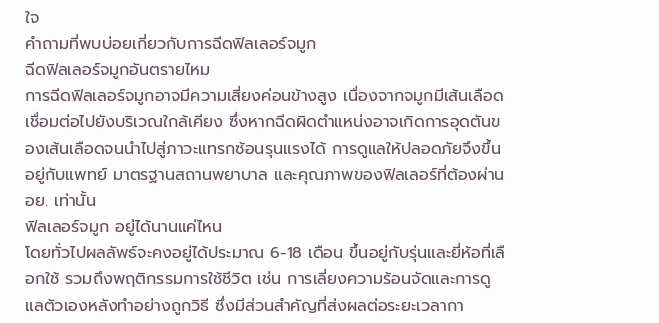ใจ
คำถามที่พบบ่อยเกี่ยวกับการฉีดฟิลเลอร์จมูก
ฉีดฟิลเลอร์จมูกอันตรายไหม
การฉีดฟิลเลอร์จมูกอาจมีความเสี่ยงค่อนข้างสูง เนื่องจากจมูกมีเส้นเลือดเชื่อมต่อไปยังบริเวณใกล้เคียง ซึ่งหากฉีดผิดตำแหน่งอาจเกิดการอุดตันของเส้นเลือดจนนำไปสู่ภาวะแทรกซ้อนรุนแรงได้ การดูแลให้ปลอดภัยจึงขึ้นอยู่กับแพทย์ มาตรฐานสถานพยาบาล และคุณภาพของฟิลเลอร์ที่ต้องผ่าน อย. เท่านั้น
ฟิลเลอร์จมูก อยู่ได้นานแค่ไหน
โดยทั่วไปผลลัพธ์จะคงอยู่ได้ประมาณ 6-18 เดือน ขึ้นอยู่กับรุ่นและยี่ห้อที่เลือกใช้ รวมถึงพฤติกรรมการใช้ชีวิต เช่น การเลี่ยงความร้อนจัดและการดูแลตัวเองหลังทำอย่างถูกวิธี ซึ่งมีส่วนสำคัญที่ส่งผลต่อระยะเวลากา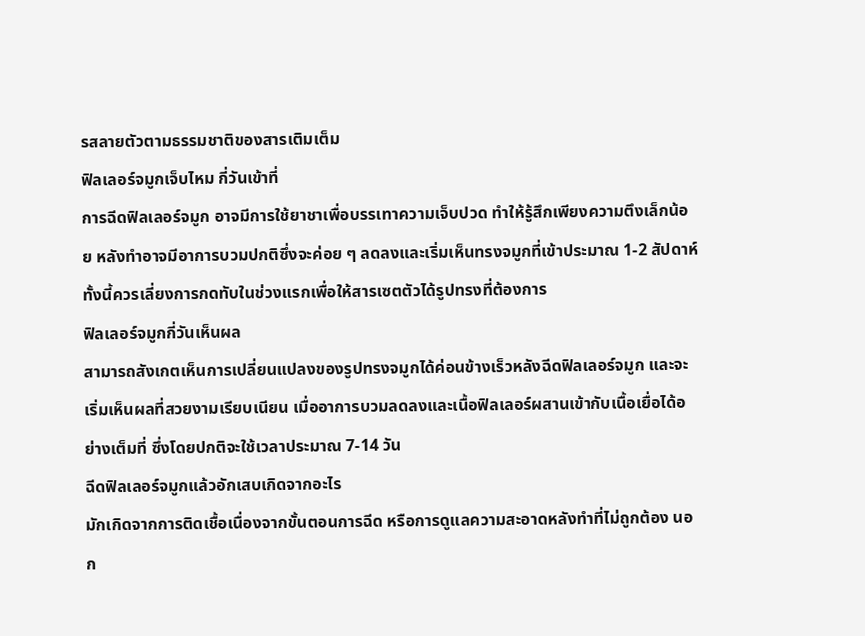รสลายตัวตามธรรมชาติของสารเติมเต็ม
ฟิลเลอร์จมูกเจ็บไหม กี่วันเข้าที่
การฉีดฟิลเลอร์จมูก อาจมีการใช้ยาชาเพื่อบรรเทาความเจ็บปวด ทำให้รู้สึกเพียงความตึงเล็กน้อย หลังทำอาจมีอาการบวมปกติซึ่งจะค่อย ๆ ลดลงและเริ่มเห็นทรงจมูกที่เข้าประมาณ 1-2 สัปดาห์ ทั้งนี้ควรเลี่ยงการกดทับในช่วงแรกเพื่อให้สารเซตตัวได้รูปทรงที่ต้องการ
ฟิลเลอร์จมูกกี่วันเห็นผล
สามารถสังเกตเห็นการเปลี่ยนแปลงของรูปทรงจมูกได้ค่อนข้างเร็วหลังฉีดฟิลเลอร์จมูก และจะเริ่มเห็นผลที่สวยงามเรียบเนียน เมื่ออาการบวมลดลงและเนื้อฟิลเลอร์ผสานเข้ากับเนื้อเยื่อได้อย่างเต็มที่ ซึ่งโดยปกติจะใช้เวลาประมาณ 7-14 วัน
ฉีดฟิลเลอร์จมูกแล้วอักเสบเกิดจากอะไร
มักเกิดจากการติดเชื้อเนื่องจากขั้นตอนการฉีด หรือการดูแลความสะอาดหลังทำที่ไม่ถูกต้อง นอก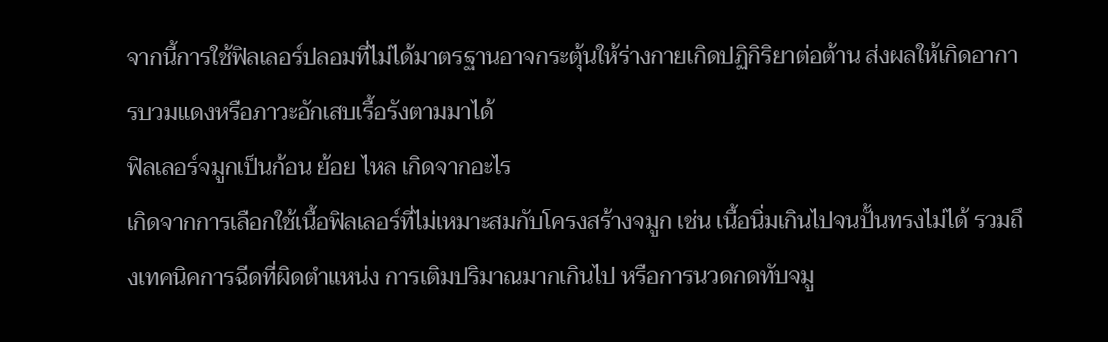จากนี้การใช้ฟิลเลอร์ปลอมที่ไม่ได้มาตรฐานอาจกระตุ้นให้ร่างกายเกิดปฏิกิริยาต่อต้าน ส่งผลให้เกิดอาการบวมแดงหรือภาวะอักเสบเรื้อรังตามมาได้
ฟิลเลอร์จมูกเป็นก้อน ย้อย ไหล เกิดจากอะไร
เกิดจากการเลือกใช้เนื้อฟิลเลอร์ที่ไม่เหมาะสมกับโครงสร้างจมูก เช่น เนื้อนิ่มเกินไปจนปั้นทรงไม่ได้ รวมถึงเทคนิคการฉีดที่ผิดตำแหน่ง การเติมปริมาณมากเกินไป หรือการนวดกดทับจมู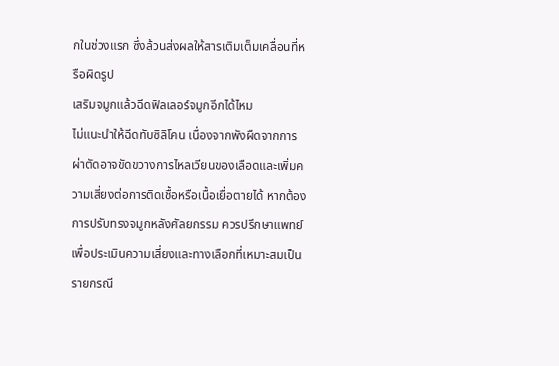กในช่วงแรก ซึ่งล้วนส่งผลให้สารเติมเต็มเคลื่อนที่หรือผิดรูป
เสริมจมูกแล้วฉีดฟิลเลอร์จมูกอีกได้ไหม
ไม่แนะนำให้ฉีดทับซิลิโคน เนื่องจากพังผืดจากการผ่าตัดอาจขัดขวางการไหลเวียนของเลือดและเพิ่มความเสี่ยงต่อการติดเชื้อหรือเนื้อเยื่อตายได้ หากต้องการปรับทรงจมูกหลังศัลยกรรม ควรปรึกษาแพทย์เพื่อประเมินความเสี่ยงและทางเลือกที่เหมาะสมเป็นรายกรณี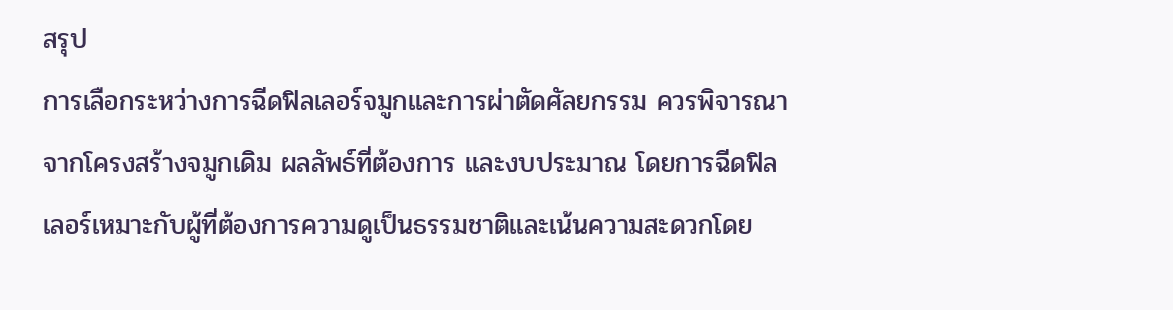สรุป
การเลือกระหว่างการฉีดฟิลเลอร์จมูกและการผ่าตัดศัลยกรรม ควรพิจารณาจากโครงสร้างจมูกเดิม ผลลัพธ์ที่ต้องการ และงบประมาณ โดยการฉีดฟิลเลอร์เหมาะกับผู้ที่ต้องการความดูเป็นธรรมชาติและเน้นความสะดวกโดย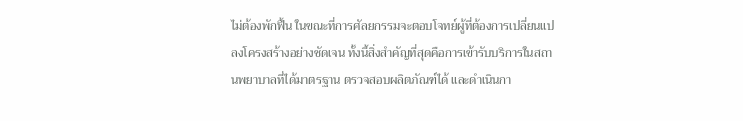ไม่ต้องพักฟื้น ในขณะที่การศัลยกรรมจะตอบโจทย์ผู้ที่ต้องการเปลี่ยนแปลงโครงสร้างอย่างชัดเจน ทั้งนี้สิ่งสำคัญที่สุดคือการเข้ารับบริการในสถานพยาบาลที่ได้มาตรฐาน ตรวจสอบผลิตภัณฑ์ได้ และดำเนินกา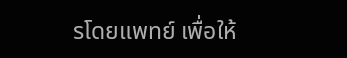รโดยแพทย์ เพื่อให้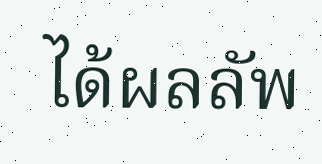ได้ผลลัพ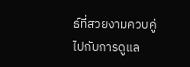ธ์ที่สวยงามควบคู่ไปกับการดูแล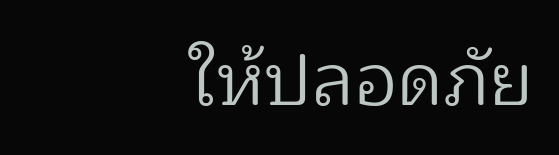ให้ปลอดภัย